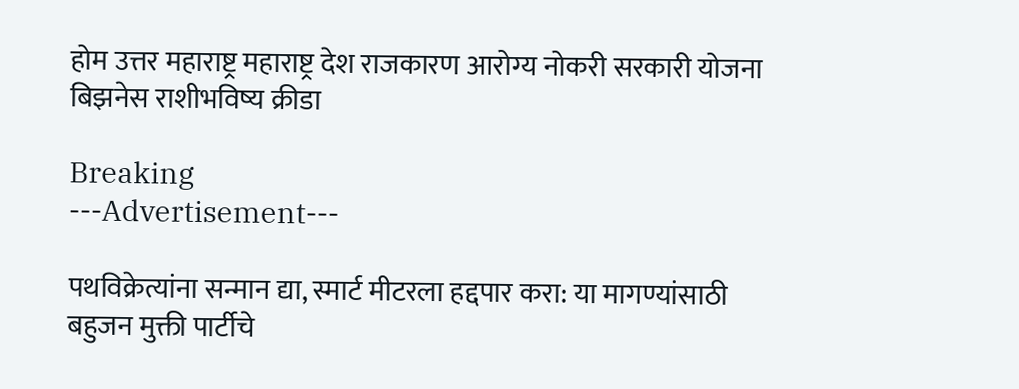होम उत्तर महाराष्ट्र महाराष्ट्र देश राजकारण आरोग्य नोकरी सरकारी योजना बिझनेस राशीभविष्य क्रीडा

Breaking
---Advertisement---

पथविक्रेत्यांना सन्मान द्या, स्मार्ट मीटरला हद्दपार करा: या मागण्यांसाठी बहुजन मुक्ती पार्टीचे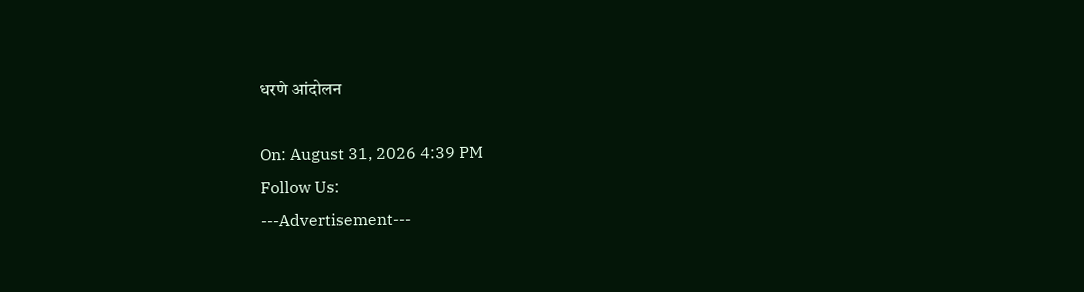धरणे आंदोलन

On: August 31, 2026 4:39 PM
Follow Us:
---Advertisement---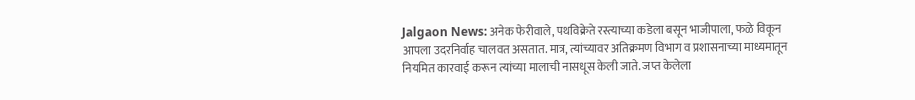Jalgaon News: अनेक फेरीवाले, पथविक्रेते रस्त्याच्या कडेला बसून भाजीपाला, फळे विकून आपला उदरनिर्वाह चालवत असतात. मात्र, त्यांच्यावर अतिक्रमण विभाग व प्रशासनाच्या माध्यमातून नियमित कारवाई करून त्यांच्या मालाची नासधूस केली जाते. जप्त केलेला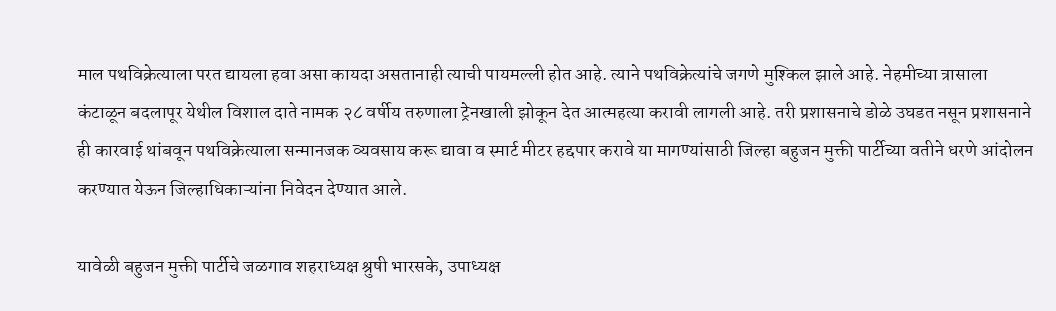माल पथविक्रेत्याला परत द्यायला हवा असा कायदा असतानाही त्याची पायमल्ली होत आहे. त्याने पथविक्रेत्यांचे जगणे मुश्किल झाले आहे. नेहमीच्या त्रासाला कंटाळून बदलापूर येथील विशाल दाते नामक २८ वर्षीय तरुणाला ट्रेनखाली झोकून देत आत्महत्या करावी लागली आहे. तरी प्रशासनाचे डोळे उघडत नसून प्रशासनाने ही कारवाई थांबवून पथविक्रेत्याला सन्मानजक व्यवसाय करू द्यावा व स्मार्ट मीटर हद्दपार करावे या मागण्यांसाठी जिल्हा बहुजन मुक्ती पार्टीच्या वतीने धरणे आंदोलन करण्यात येऊन जिल्हाधिकाऱ्यांना निवेदन देण्यात आले.

यावेळी बहुजन मुक्ती पार्टीचे जळगाव शहराध्यक्ष श्रुषी भारसके, उपाध्यक्ष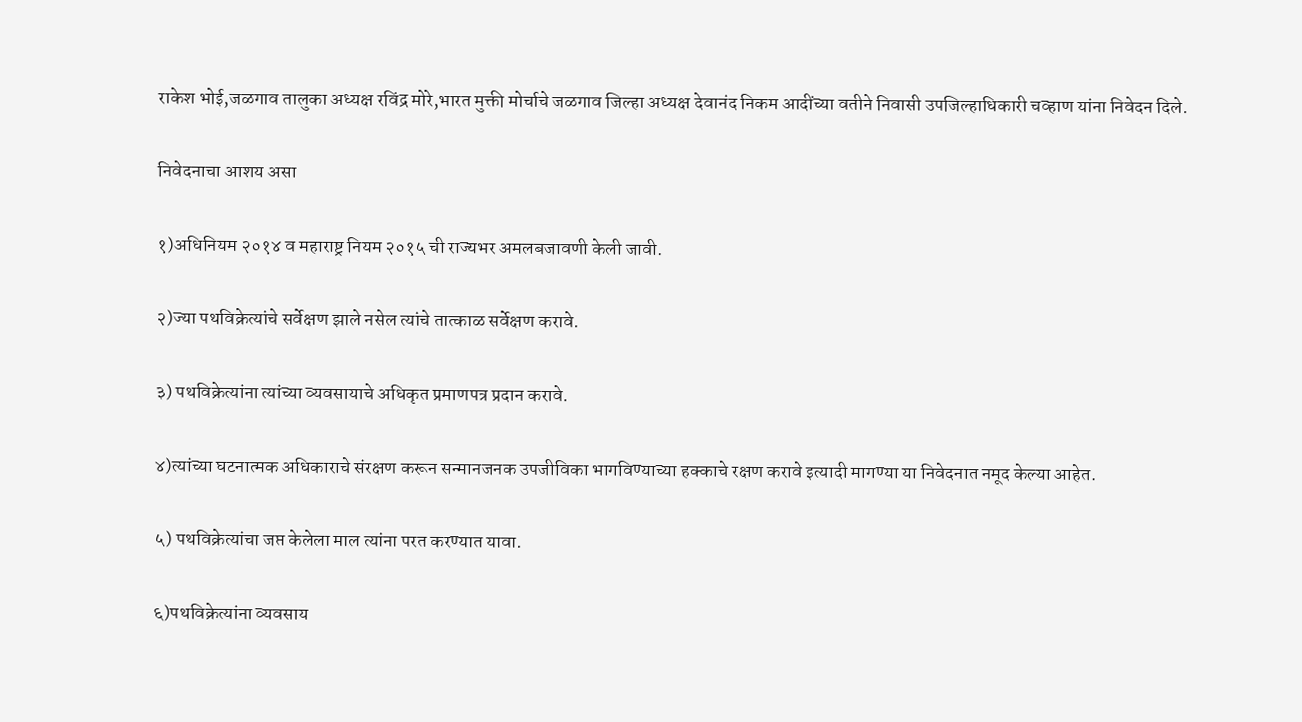राकेश भोई,जळगाव तालुका अध्यक्ष रविंद्र मोरे,भारत मुक्ती मोर्चाचे जळगाव जिल्हा अध्यक्ष देवानंद निकम आदींच्या वतीने निवासी उपजिल्हाधिकारी चव्हाण यांना निवेदन दिले.

निवेदनाचा आशय असा

१)अधिनियम २०१४ व महाराष्ट्र नियम २०१५ ची राज्यभर अमलबजावणी केली जावी.

२)ज्या पथविक्रेत्यांचे सर्वेक्षण झाले नसेल त्यांचे तात्काळ सर्वेक्षण करावे.

३) पथविक्रेत्यांना त्यांच्या व्यवसायाचे अधिकृत प्रमाणपत्र प्रदान करावे.

४)त्यांच्या घटनात्मक अधिकाराचे संरक्षण करून सन्मानजनक उपजीविका भागविण्याच्या हक्काचे रक्षण करावे इत्यादी मागण्या या निवेदनात नमूद केल्या आहेत.

५) पथविक्रेत्यांचा जप्त केलेला माल त्यांना परत करण्यात यावा.

६)पथविक्रेत्यांना व्यवसाय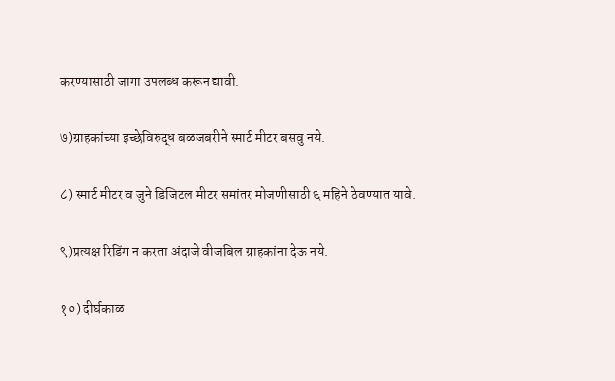करण्यासाठी जागा उपलब्ध करून द्यावी.

७)ग्राहकांच्या इच्छेविरुद्ध बळजबरीने स्मार्ट मीटर बसवु नये.

८) स्मार्ट मीटर व जुने डिजिटल मीटर समांतर मोजणीसाठी ६ महिने ठेवण्यात यावे.

९)प्रत्यक्ष रिडिंग न करता अंदाजे वीजबिल ग्राहकांना देऊ नये.

१०) दीर्घकाळ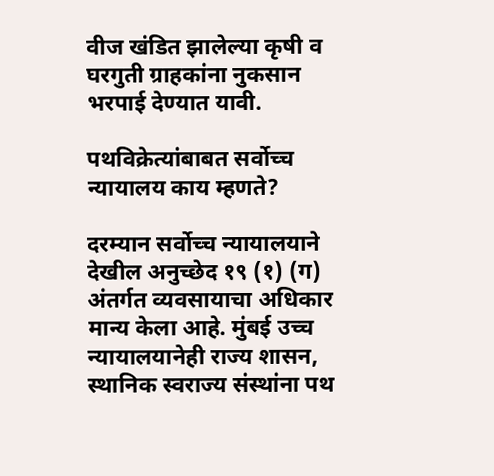वीज खंडित झालेल्या कृषी व घरगुती ग्राहकांना नुकसान भरपाई देण्यात यावी.

पथविक्रेत्यांबाबत सर्वोच्च न्यायालय काय म्हणते?

दरम्यान सर्वोच्च न्यायालयाने देखील अनुच्छेद १९ (१) (ग) अंतर्गत व्यवसायाचा अधिकार मान्य केला आहे. मुंबई उच्च न्यायालयानेही राज्य शासन, स्थानिक स्वराज्य संस्थांना पथ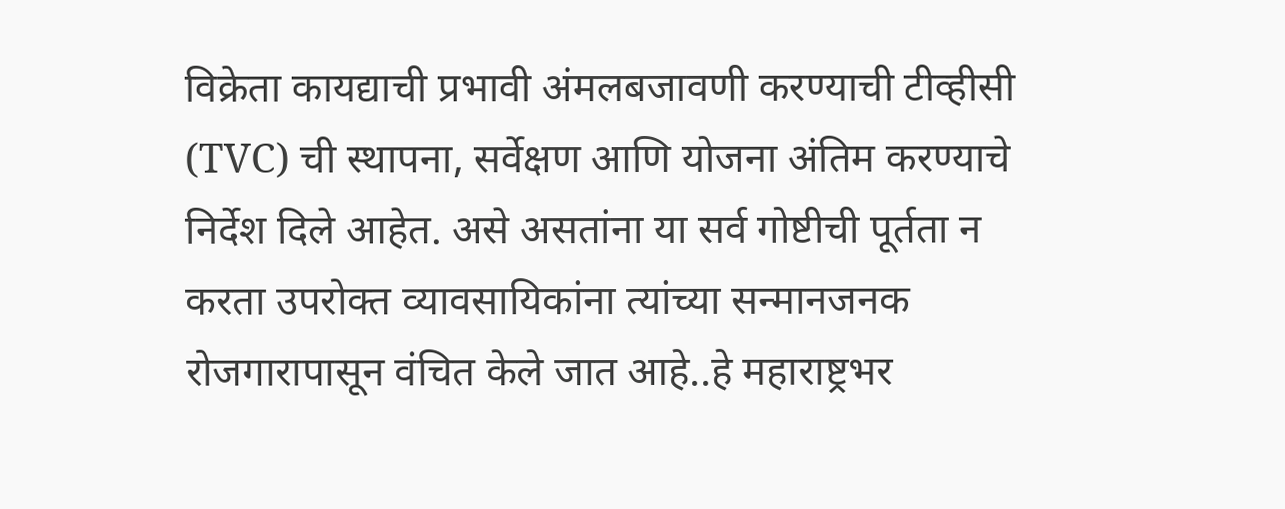विक्रेता कायद्याची प्रभावी अंमलबजावणी करण्याची टीव्हीसी (TVC) ची स्थापना, सर्वेक्षण आणि योजना अंतिम करण्याचे निर्देश दिले आहेत. असे असतांना या सर्व गोष्टीची पूर्तता न करता उपरोक्त व्यावसायिकांना त्यांच्या सन्मानजनक रोजगारापासून वंचित केले जात आहे..हे महाराष्ट्रभर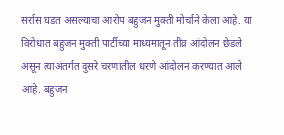सर्रास घडत असल्याचा आरोप बहुजन मुक्ती मोर्चाने केला आहे. या विरोधात बहुजन मुक्ती पार्टीच्या माध्यमातून तीव्र आंदोलन छेडले असून त्याअंतर्गत दुसरे चरणातील धरणे आंदोलन करण्यात आले आहे. बहुजन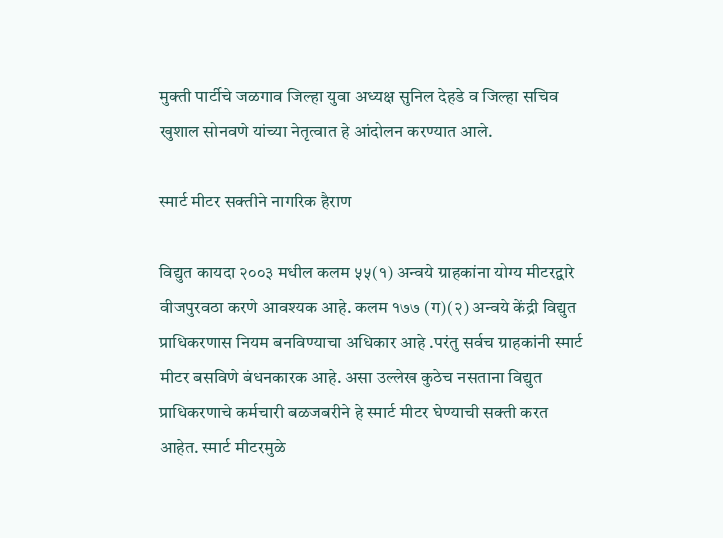मुक्ती पार्टीचे जळगाव जिल्हा युवा अध्यक्ष सुनिल देहडे व जिल्हा सचिव खुशाल सोनवणे यांच्या नेतृत्वात हे आंदोलन करण्यात आले.

स्मार्ट मीटर सक्तीने नागरिक हैराण

विद्युत कायदा २००३ मधील कलम ५५(१) अन्वये ग्राहकांना योग्य मीटरद्वारे वीजपुरवठा करणे आवश्यक आहे. कलम १७७ (ग)(२) अन्वये केंद्री विद्युत प्राधिकरणास नियम बनविण्याचा अधिकार आहे .परंतु सर्वच ग्राहकांनी स्मार्ट मीटर बसविणे बंधनकारक आहे. असा उल्लेख कुठेच नसताना विद्युत प्राधिकरणाचे कर्मचारी बळजबरीने हे स्मार्ट मीटर घेण्याची सक्ती करत आहेत. स्मार्ट मीटरमुळे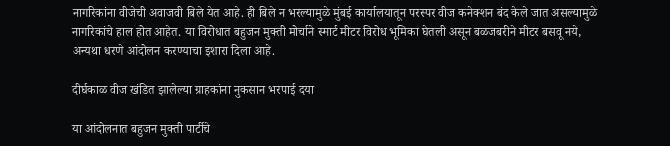नागरिकांना वीजेची अवाजवी बिले येत आहे. ही बिले न भरल्यामुळे मुंबई कार्यालयातून परस्पर वीज कनेक्शन बंद केले जात असल्यामुळे नागरिकांचे हाल होत आहेत. या विरोधात बहुजन मुक्ती मोर्चाने स्मार्ट मीटर विरोध भूमिका घेतली असून बळजबरीने मीटर बसवू नये, अन्यथा धरणे आंदोलन करण्याचा इशारा दिला आहे.

दीर्घकाळ वीज खंडित झालेल्या ग्राहकांना नुकसान भरपाई दया

या आंदोलनात बहुजन मुक्ती पार्टीचे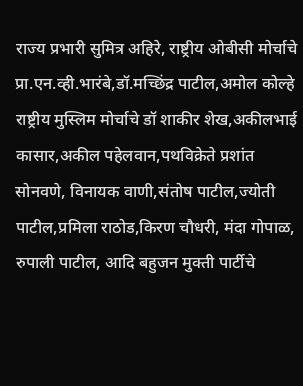राज्य प्रभारी सुमित्र अहिरे, राष्ट्रीय ओबीसी मोर्चाचे प्रा.एन.व्ही.भारंबे,डॉ.मच्छिंद्र पाटील,अमोल कोल्हे राष्ट्रीय मुस्लिम मोर्चाचे डॉ शाकीर शेख,अकीलभाई कासार,अकील पहेलवान,पथविक्रेते प्रशांत सोनवणे, विनायक वाणी,संतोष पाटील,ज्योती पाटील,प्रमिला राठोड,किरण चौधरी, मंदा गोपाळ, रुपाली पाटील, आदि बहुजन मुक्ती पार्टीचे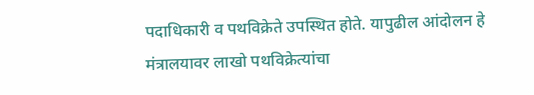पदाधिकारी व पथविक्रेते उपस्थित होते. यापुढील आंदोलन हे मंत्रालयावर लाखो पथविक्रेत्यांचा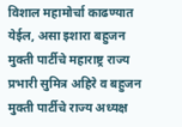विशाल महामोर्चा काढण्यात येईल, असा इशारा बहुजन मुक्ती पार्टीचे महाराष्ट्र राज्य प्रभारी सुमित्र अहिरे व बहुजन मुक्ती पार्टीचे राज्य अध्यक्ष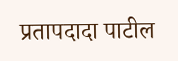प्रतापदादा पाटील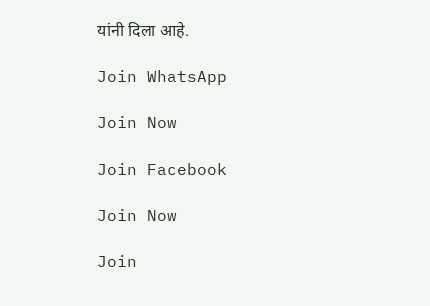यांनी दिला आहे.

Join WhatsApp

Join Now

Join Facebook

Join Now

Join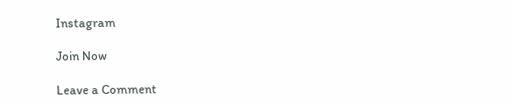Instagram

Join Now

Leave a Comment